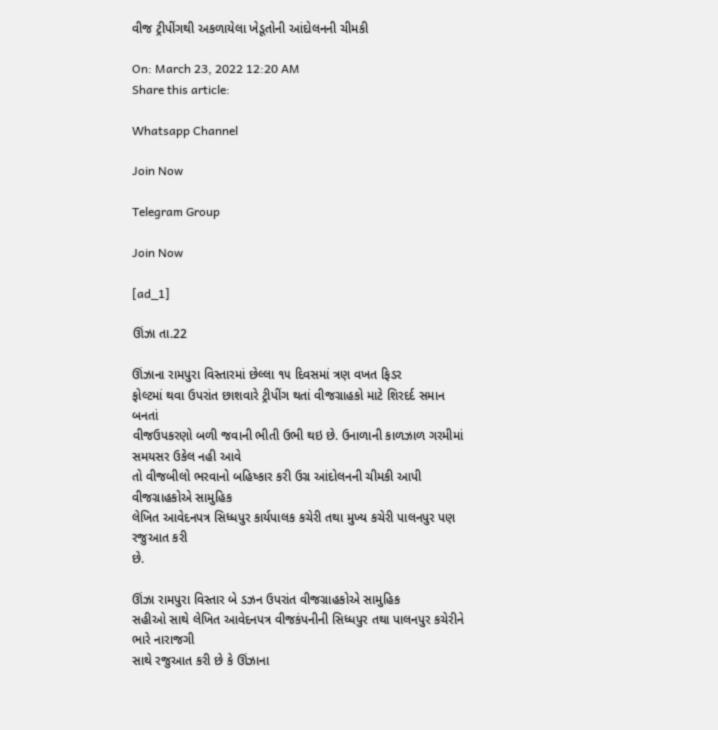વીજ ટ્રીપીંગથી અકળાયેલા ખેડૂતોની આંદોલનની ચીમકી

On: March 23, 2022 12:20 AM
Share this article:

Whatsapp Channel

Join Now

Telegram Group

Join Now

[ad_1]

ઊંઝા તા.22

ઊંઝાના રામપુરા વિસ્તારમાં છેલ્લા ૧૫ દિવસમાં ત્રણ વખત ફિડર
ફોલ્ટમાં થવા ઉપરાંત છાશવારે ટ્રીપીંગ થતાં વીજગ્રાહકો માટે શિરદર્દ સમાન બનતાં
વીજઉપકરણો બળી જવાની ભીતી ઉભી થઇ છે. ઉનાળાની કાળઝાળ ગરમીમાં સમયસર ઉકેલ નહી આવે
તો વીજબીલો ભરવાનો બહિષ્કાર કરી ઉગ્ર આંદોલનની ચીમકી આપી વીજગ્રાહકોએ સામુહિક
લેખિત આવેદનપત્ર સિધ્ધપુર કાર્યપાલક કચેરી તથા મુખ્ય કચેરી પાલનપુર પણ રજુઆત કરી
છે.

ઊંઝા રામપુરા વિસ્તાર બે ડઝન ઉપરાંત વીજગ્રાહકોએ સામુહિક
સહીઓ સાથે લેખિત આવેદનપત્ર વીજકંપનીની સિધ્ધપુર તથા પાલનપુર કચેરીને ભારે નારાજગી
સાથે રજુઆત કરી છે કે ઊંઝાના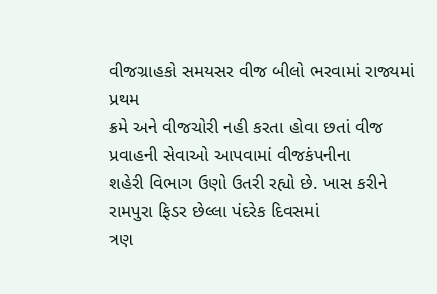વીજગ્રાહકો સમયસર વીજ બીલો ભરવામાં રાજ્યમાં પ્રથમ
ક્રમે અને વીજચોરી નહી કરતા હોવા છતાં વીજ પ્રવાહની સેવાઓ આપવામાં વીજકંપનીના
શહેરી વિભાગ ઉણો ઉતરી રહ્યો છે. ખાસ કરીને રામપુરા ફિડર છેલ્લા પંદરેક દિવસમાં
ત્રણ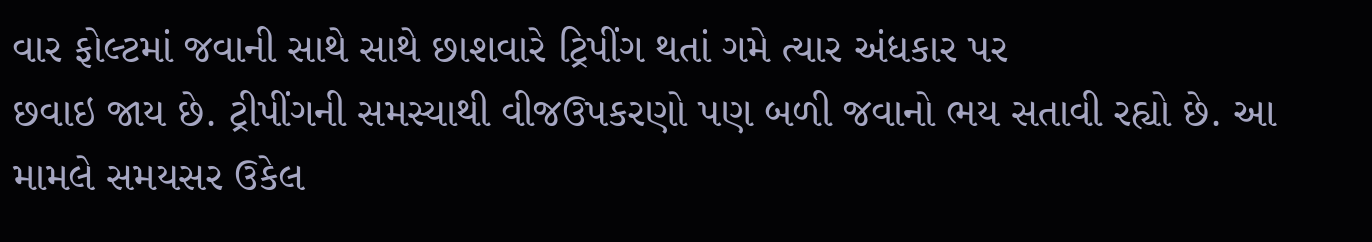વાર ફોલ્ટમાં જવાની સાથે સાથે છાશવારે ટ્રિપીંગ થતાં ગમે ત્યાર અંધકાર પર
છવાઇ જાય છે. ટ્રીપીંગની સમસ્યાથી વીજઉપકરણો પણ બળી જવાનો ભય સતાવી રહ્યો છે. આ
મામલે સમયસર ઉકેલ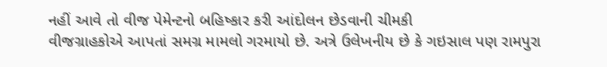નહીં આવે તો વીજ પેમેન્ટનો બહિષ્કાર કરી આંદોલન છેડવાની ચીમકી
વીજગ્રાહકોએ આપતાં સમગ્ર મામલો ગરમાયો છે. અત્રે ઉલેખનીય છે કે ગઇસાલ પણ રામપુરા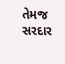તેમજ
સરદાર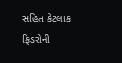સહિત કેટલાક ફિડરોની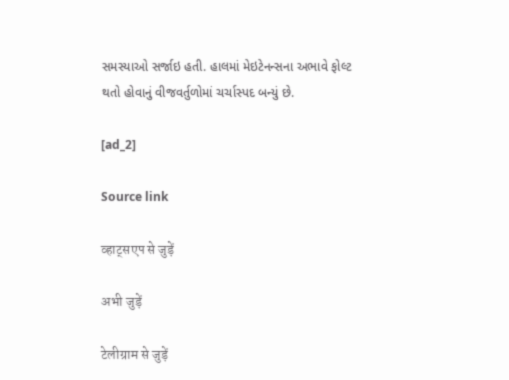સમસ્યાઓ સર્જાઇ હતી. હાલમાં મેઇટેનન્સના અભાવે ફોલ્ટ
થતો હોવાનું વીજવર્તુળોમાં ચર્ચાસ્પદ બન્યું છે.

[ad_2]

Source link

व्हाट्सएप से जुड़ें

अभी जुड़ें

टेलीग्राम से जुड़ें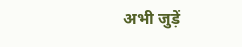अभी जुड़ें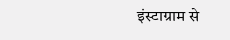इंस्टाग्राम से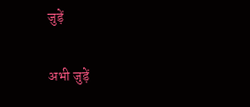जुड़ें

अभी जुड़ें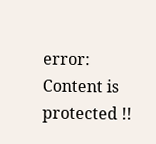error: Content is protected !!